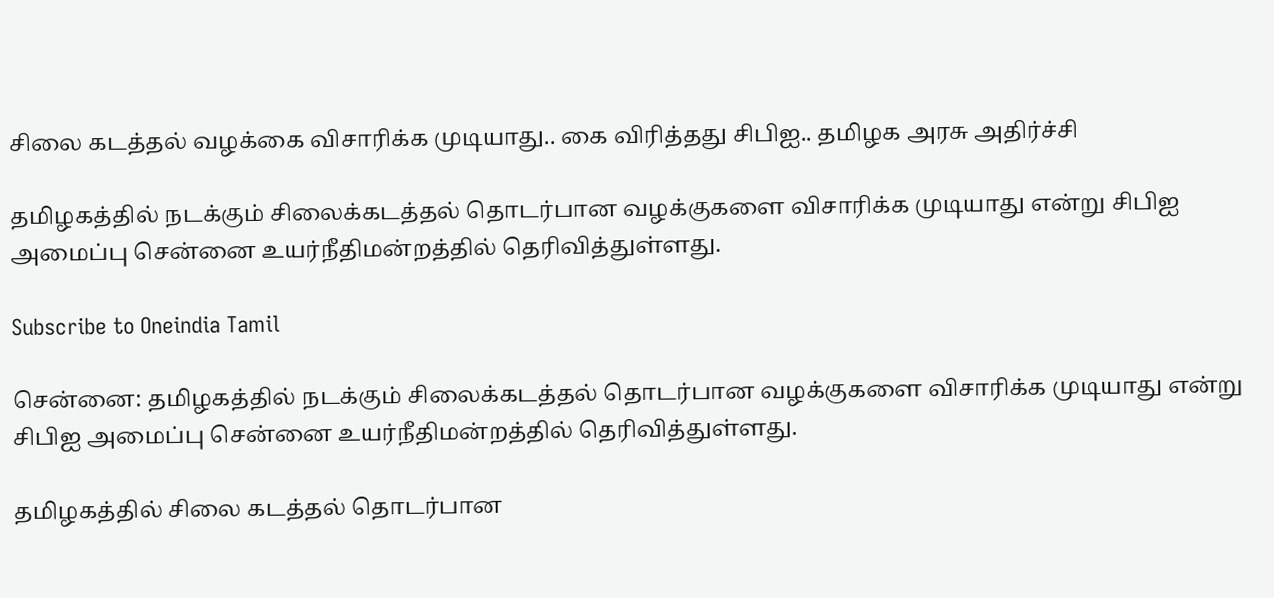சிலை கடத்தல் வழக்கை விசாரிக்க முடியாது.. கை விரித்தது சிபிஐ.. தமிழக அரசு அதிர்ச்சி

தமிழகத்தில் நடக்கும் சிலைக்கடத்தல் தொடர்பான வழக்குகளை விசாரிக்க முடியாது என்று சிபிஐ அமைப்பு சென்னை உயர்நீதிமன்றத்தில் தெரிவித்துள்ளது.

Subscribe to Oneindia Tamil

சென்னை: தமிழகத்தில் நடக்கும் சிலைக்கடத்தல் தொடர்பான வழக்குகளை விசாரிக்க முடியாது என்று சிபிஐ அமைப்பு சென்னை உயர்நீதிமன்றத்தில் தெரிவித்துள்ளது.

தமிழகத்தில் சிலை கடத்தல் தொடர்பான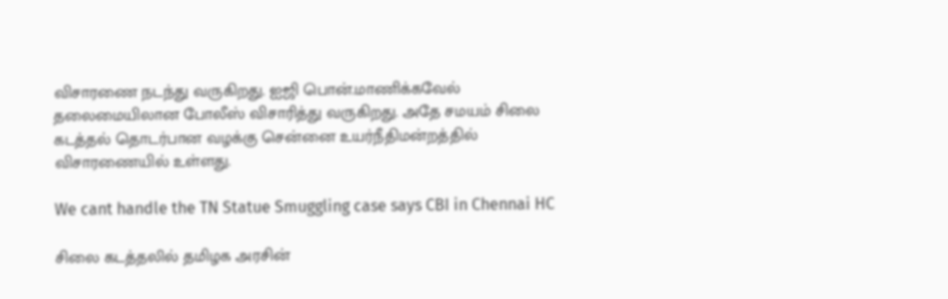விசாரணை நடந்து வருகிறது. ஐஜி பொன்.மாணிக்கவேல் தலைமையிலான போலீஸ் விசாரித்து வருகிறது. அதே சமயம் சிலை கடத்தல் தொடர்பான வழக்கு சென்னை உயர்நீதிமன்றத்தில் விசாரணையில் உள்ளது.

We cant handle the TN Statue Smuggling case says CBI in Chennai HC

சிலை கடத்தலில் தமிழக அரசின்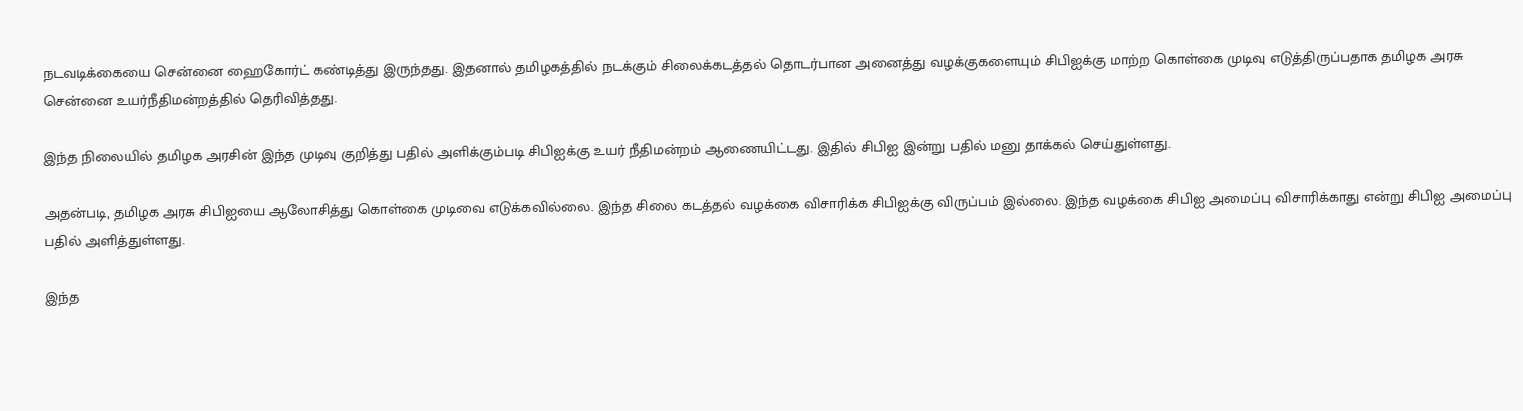நடவடிக்கையை சென்னை ஹைகோர்ட் கண்டித்து இருந்தது. இதனால் தமிழகத்தில் நடக்கும் சிலைக்கடத்தல் தொடர்பான அனைத்து வழக்குகளையும் சிபிஐக்கு மாற்ற கொள்கை முடிவு எடுத்திருப்பதாக தமிழக அரசு சென்னை உயர்நீதிமன்றத்தில் தெரிவித்தது.

இந்த நிலையில் தமிழக அரசின் இந்த முடிவு குறித்து பதில் அளிக்கும்படி சிபிஐக்கு உயர் நீதிமன்றம் ஆணையிட்டது. இதில் சிபிஐ இன்று பதில் மனு தாக்கல் செய்துள்ளது.

அதன்படி, தமிழக அரசு சிபிஐயை ஆலோசித்து கொள்கை முடிவை எடுக்கவில்லை. இந்த சிலை கடத்தல் வழக்கை விசாரிக்க சிபிஐக்கு விருப்பம் இல்லை. இந்த வழக்கை சிபிஐ அமைப்பு விசாரிக்காது என்று சிபிஐ அமைப்பு பதில் அளித்துள்ளது.

இந்த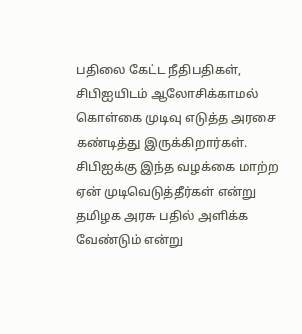பதிலை கேட்ட நீதிபதிகள், சிபிஐயிடம் ஆலோசிக்காமல் கொள்கை முடிவு எடுத்த அரசை கண்டித்து இருக்கிறார்கள். சிபிஐக்கு இந்த வழக்கை மாற்ற ஏன் முடிவெடுத்தீர்கள் என்று தமிழக அரசு பதில் அளிக்க வேண்டும் என்று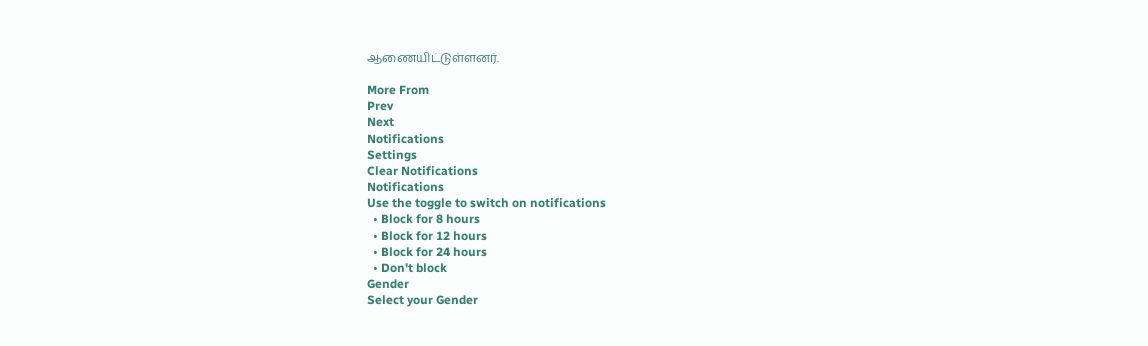ஆணையிட்டுள்ளனர்.

More From
Prev
Next
Notifications
Settings
Clear Notifications
Notifications
Use the toggle to switch on notifications
  • Block for 8 hours
  • Block for 12 hours
  • Block for 24 hours
  • Don't block
Gender
Select your Gender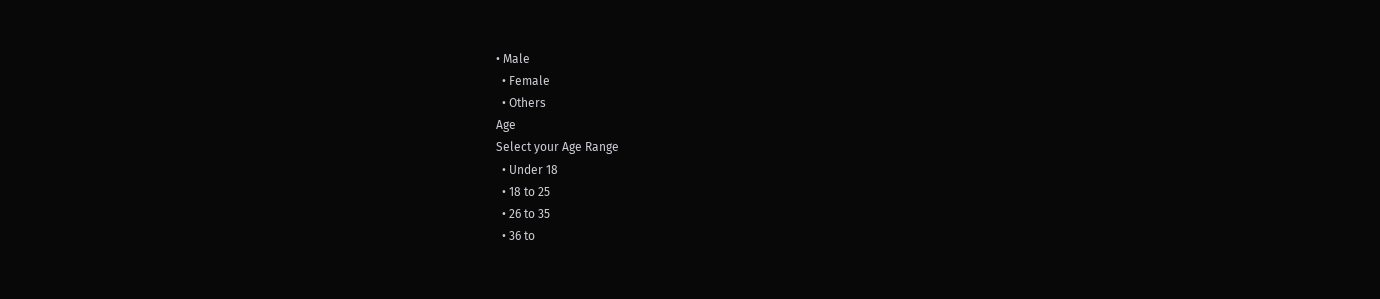• Male
  • Female
  • Others
Age
Select your Age Range
  • Under 18
  • 18 to 25
  • 26 to 35
  • 36 to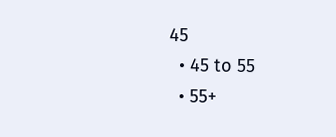45
  • 45 to 55
  • 55+